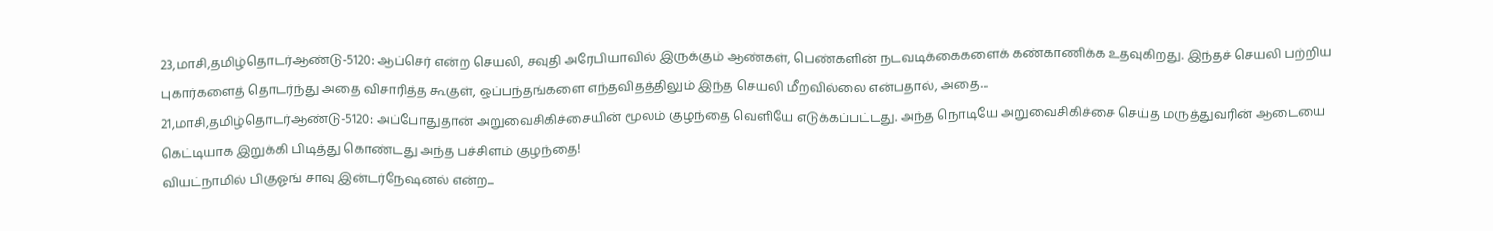23,மாசி,தமிழ்தொடர்ஆண்டு-5120: ஆப்செர் என்ற செயலி, சவுதி அரேபியாவில் இருக்கும் ஆண்கள், பெண்களின் நடவடிக்கைகளைக் கண்காணிக்க உதவுகிறது. இந்தச் செயலி பற்றிய புகார்களைத் தொடர்ந்து அதை விசாரித்த கூகுள், ஒப்பந்தங்களை எந்தவிதத்திலும் இந்த செயலி மீறவில்லை என்பதால், அதை...
21,மாசி,தமிழ்தொடர்ஆண்டு-5120: அப்போதுதான் அறுவைசிகிச்சையின் மூலம் குழந்தை வெளியே எடுக்கப்பட்டது. அந்த நொடியே அறுவைசிகிச்சை செய்த மருத்துவரின் ஆடையை கெட்டியாக இறுக்கி பிடித்து கொண்டது அந்த பச்சிளம் குழந்தை!
வியட்நாமில் பிகுஓங் சாவு இன்டர்நேஷனல் என்ற...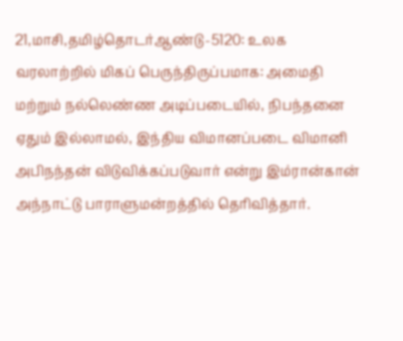21,மாசி,தமிழ்தொடர்ஆண்டு-5120: உலக வரலாற்றில் மிகப் பெருந்திருப்பமாக: அமைதி மற்றும் நல்லெண்ண அடிப்படையில், நிபந்தனை ஏதும் இல்லாமல், இந்திய விமானப்படை விமானி அபிநந்தன் விடுவிக்கப்படுவார் என்று இம்ரான்கான் அந்நாட்டு பாராளுமன்றத்தில் தெரிவித்தார்.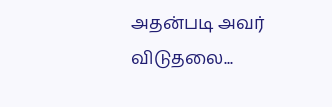அதன்படி அவர் விடுதலை...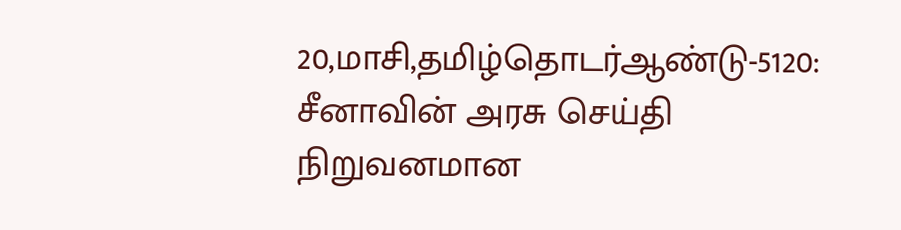20,மாசி,தமிழ்தொடர்ஆண்டு-5120: சீனாவின் அரசு செய்தி நிறுவனமான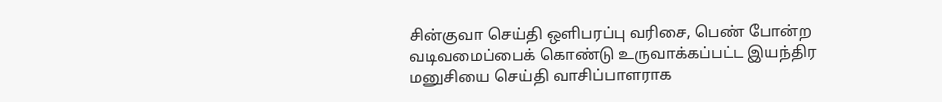சின்குவா செய்தி ஒளிபரப்பு வரிசை, பெண் போன்ற வடிவமைப்பைக் கொண்டு உருவாக்கப்பட்ட இயந்திர மனுசியை செய்தி வாசிப்பாளராக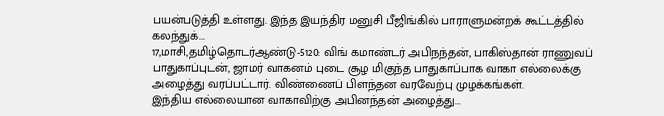பயன்படுத்தி உள்ளது. இந்த இயந்திர மனுசி பீஜிங்கில் பாராளுமன்றக் கூட்டத்தில் கலந்துக்...
17,மாசி,தமிழ்தொடர்ஆண்டு-5120: விங் கமாண்டர் அபிநந்தன், பாகிஸ்தான் ராணுவப் பாதுகாப்புடன், ஜாமர் வாகனம் புடை சூழ மிகுந்த பாதுகாப்பாக வாகா எல்லைக்கு அழைத்து வரப்பட்டார். விண்ணைப் பிளந்தன வரவேற்பு முழக்கங்கள்.
இந்திய எல்லையான வாகாவிற்கு அபினந்தன் அழைத்து...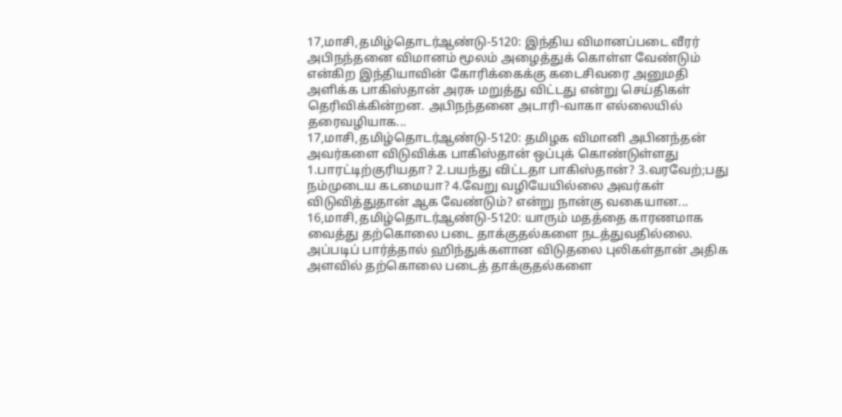17,மாசி,தமிழ்தொடர்ஆண்டு-5120: இந்திய விமானப்படை வீரர் அபிநந்தனை விமானம் மூலம் அழைத்துக் கொள்ள வேண்டும் என்கிற இந்தியாவின் கோரிக்கைக்கு கடைசிவரை அனுமதி அளிக்க பாகிஸ்தான் அரசு மறுத்து விட்டது என்று செய்திகள் தெரிவிக்கின்றன. அபிநந்தனை அடாரி-வாகா எல்லையில் தரைவழியாக...
17,மாசி,தமிழ்தொடர்ஆண்டு-5120: தமிழக விமானி அபினந்தன் அவர்களை விடுவிக்க பாகிஸ்தான் ஒப்புக் கொண்டுள்ளது 1.பாரட்டிற்குரியதா? 2.பயந்து விட்டதா பாகிஸ்தான்? 3.வரவேற்;பது நம்முடைய கடமையா? 4.வேறு வழியேயில்லை அவர்கள் விடுவித்துதான் ஆக வேண்டும்? என்று நான்கு வகையான...
16,மாசி,தமிழ்தொடர்ஆண்டு-5120: யாரும் மதத்தை காரணமாக வைத்து தற்கொலை படை தாக்குதல்களை நடத்துவதில்லை. அப்படிப் பார்த்தால் ஹிந்துக்களான விடுதலை புலிகள்தான் அதிக அளவில் தற்கொலை படைத் தாக்குதல்களை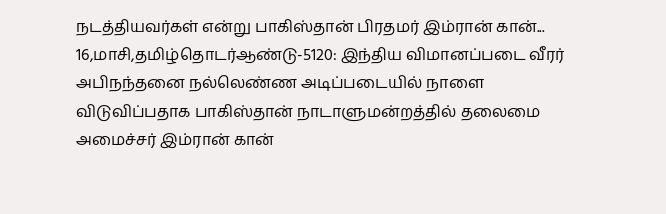நடத்தியவர்கள் என்று பாகிஸ்தான் பிரதமர் இம்ரான் கான்...
16,மாசி,தமிழ்தொடர்ஆண்டு-5120: இந்திய விமானப்படை வீரர் அபிநந்தனை நல்லெண்ண அடிப்படையில் நாளை விடுவிப்பதாக பாகிஸ்தான் நாடாளுமன்றத்தில் தலைமை அமைச்சர் இம்ரான் கான்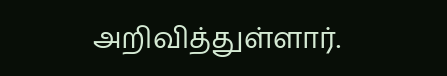அறிவித்துள்ளார்.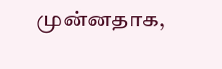முன்னதாக,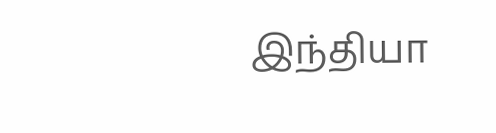இந்தியா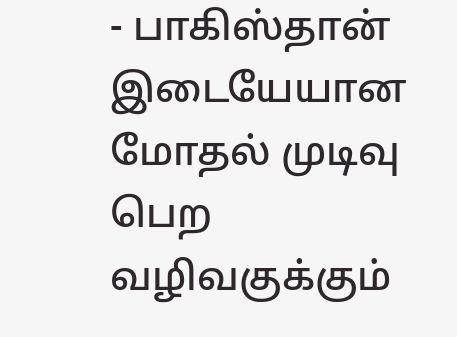- பாகிஸ்தான் இடையேயான மோதல் முடிவு பெற வழிவகுக்கும்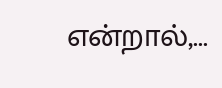என்றால்,...